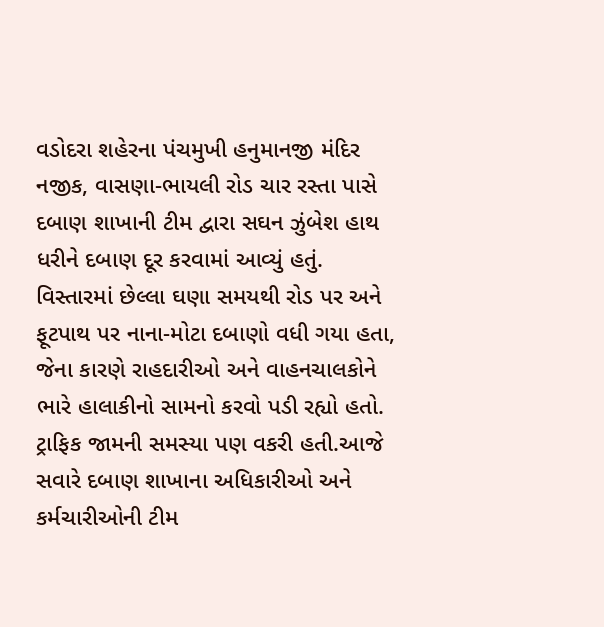વડોદરા શહેરના પંચમુખી હનુમાનજી મંદિર નજીક, વાસણા-ભાયલી રોડ ચાર રસ્તા પાસે દબાણ શાખાની ટીમ દ્વારા સઘન ઝુંબેશ હાથ ધરીને દબાણ દૂર કરવામાં આવ્યું હતું. વિસ્તારમાં છેલ્લા ઘણા સમયથી રોડ પર અને ફૂટપાથ પર નાના-મોટા દબાણો વધી ગયા હતા, જેના કારણે રાહદારીઓ અને વાહનચાલકોને ભારે હાલાકીનો સામનો કરવો પડી રહ્યો હતો. ટ્રાફિક જામની સમસ્યા પણ વકરી હતી.આજે સવારે દબાણ શાખાના અધિકારીઓ અને કર્મચારીઓની ટીમ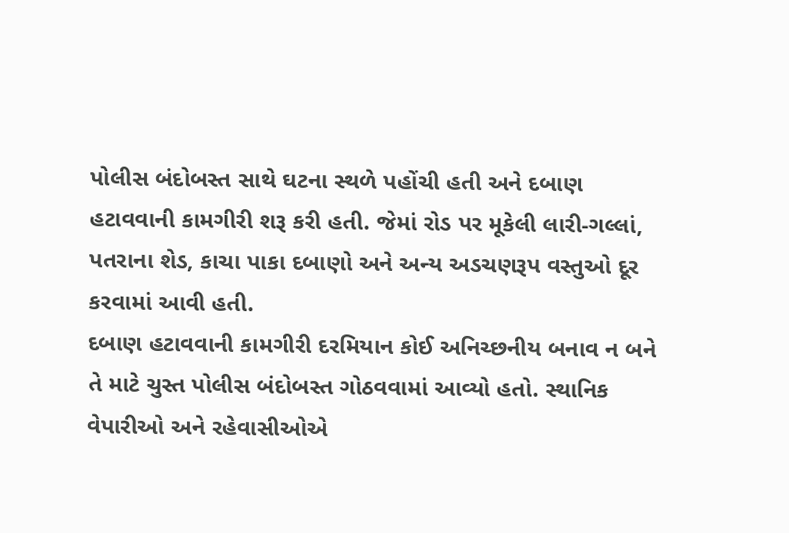પોલીસ બંદોબસ્ત સાથે ઘટના સ્થળે પહોંચી હતી અને દબાણ હટાવવાની કામગીરી શરૂ કરી હતી. જેમાં રોડ પર મૂકેલી લારી-ગલ્લાં, પતરાના શેડ, કાચા પાકા દબાણો અને અન્ય અડચણરૂપ વસ્તુઓ દૂર કરવામાં આવી હતી.
દબાણ હટાવવાની કામગીરી દરમિયાન કોઈ અનિચ્છનીય બનાવ ન બને તે માટે ચુસ્ત પોલીસ બંદોબસ્ત ગોઠવવામાં આવ્યો હતો. સ્થાનિક વેપારીઓ અને રહેવાસીઓએ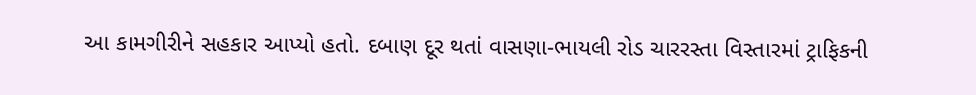આ કામગીરીને સહકાર આપ્યો હતો. દબાણ દૂર થતાં વાસણા-ભાયલી રોડ ચારરસ્તા વિસ્તારમાં ટ્રાફિકની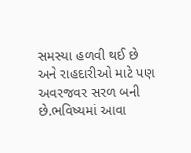સમસ્યા હળવી થઈ છે અને રાહદારીઓ માટે પણ અવરજવર સરળ બની છે.ભવિષ્યમાં આવા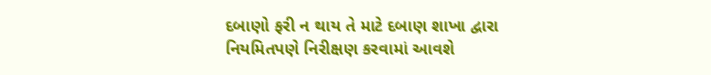દબાણો ફરી ન થાય તે માટે દબાણ શાખા દ્વારા નિયમિતપણે નિરીક્ષણ કરવામાં આવશે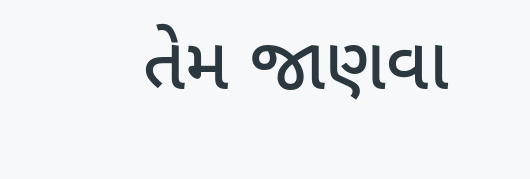તેમ જાણવા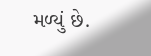મળ્યું છે.